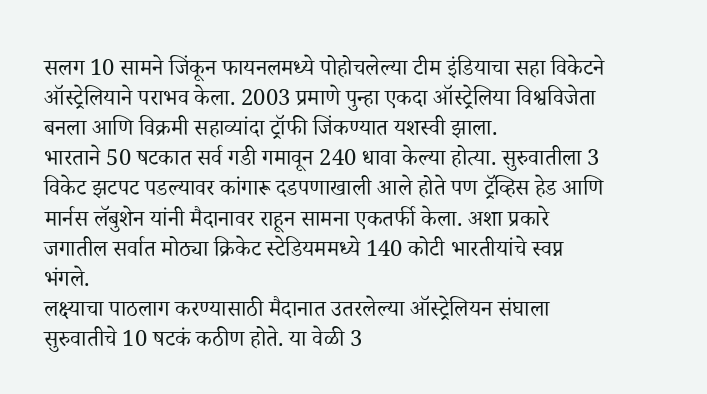सलग 10 सामने जिंकून फायनलमध्ये पोहोचलेल्या टीम इंडियाचा सहा विकेटने ऑस्ट्रेलियाने पराभव केला. 2003 प्रमाणे पुन्हा एकदा ऑस्ट्रेलिया विश्वविजेता बनला आणि विक्रमी सहाव्यांदा ट्रॉफी जिंकण्यात यशस्वी झाला.
भारताने 50 षटकात सर्व गडी गमावून 240 धावा केल्या होत्या. सुरुवातीला 3 विकेट झटपट पडल्यावर कांगारू दडपणाखाली आले होते पण ट्रॅव्हिस हेड आणि मार्नस लॅबुशेन यांनी मैदानावर राहून सामना एकतर्फी केला. अशा प्रकारे जगातील सर्वात मोठ्या क्रिकेट स्टेडियममध्ये 140 कोटी भारतीयांचे स्वप्न भंगले.
लक्ष्याचा पाठलाग करण्यासाठी मैदानात उतरलेल्या ऑस्ट्रेलियन संघाला सुरुवातीचे 10 षटकं कठीण होते. या वेळी 3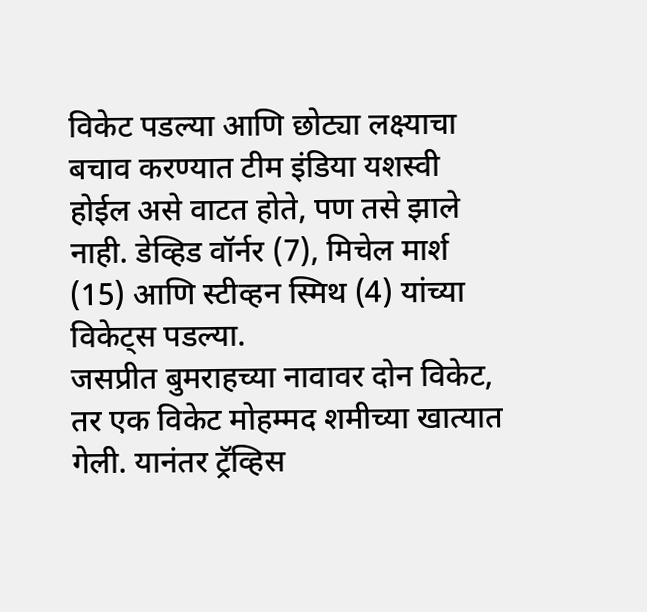विकेट पडल्या आणि छोट्या लक्ष्याचा बचाव करण्यात टीम इंडिया यशस्वी होईल असे वाटत होते, पण तसे झाले नाही. डेव्हिड वॉर्नर (7), मिचेल मार्श (15) आणि स्टीव्हन स्मिथ (4) यांच्या विकेट्स पडल्या.
जसप्रीत बुमराहच्या नावावर दोन विकेट, तर एक विकेट मोहम्मद शमीच्या खात्यात गेली. यानंतर ट्रॅव्हिस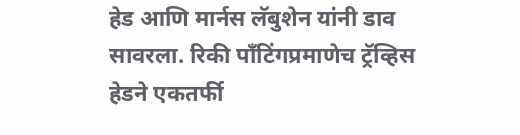हेड आणि मार्नस लॅबुशेन यांनी डाव सावरला. रिकी पाँटिंगप्रमाणेच ट्रॅव्हिस हेडने एकतर्फी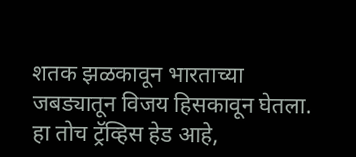शतक झळकावून भारताच्या जबड्यातून विजय हिसकावून घेतला. हा तोच ट्रॅव्हिस हेड आहे,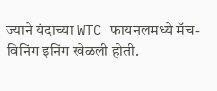ज्याने यंदाच्या WTC फायनलमध्ये मॅच-विनिंग इनिंग खेळली होती.